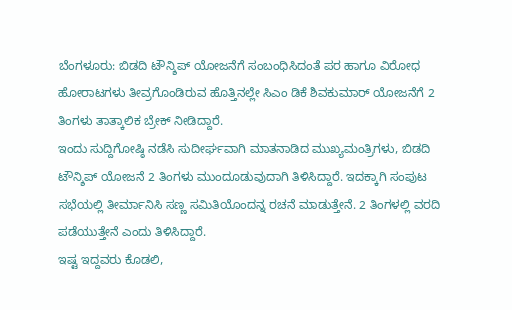ಬೆಂಗಳೂರು: ಬಿಡದಿ ಟೌನ್ಶಿಪ್ ಯೋಜನೆಗೆ ಸಂಬಂಧಿಸಿದಂತೆ ಪರ ಹಾಗೂ ವಿರೋಧ ಹೋರಾಟಗಳು ತೀವ್ರಗೊಂಡಿರುವ ಹೊತ್ತಿನಲ್ಲೇ ಸಿಎಂ ಡಿಕೆ ಶಿವಕುಮಾರ್ ಯೋಜನೆಗೆ 2 ತಿಂಗಳು ತಾತ್ಕಾಲಿಕ ಬ್ರೇಕ್ ನೀಡಿದ್ದಾರೆ.
ಇಂದು ಸುದ್ದಿಗೋಷ್ಠಿ ನಡೆಸಿ ಸುದೀರ್ಘವಾಗಿ ಮಾತನಾಡಿದ ಮುಖ್ಯಮಂತ್ರಿಗಳು, ಬಿಡದಿ ಟೌನ್ಶಿಪ್ ಯೋಜನೆ 2 ತಿಂಗಳು ಮುಂದೂಡುವುದಾಗಿ ತಿಳಿಸಿದ್ದಾರೆ. ಇದಕ್ಕಾಗಿ ಸಂಪುಟ ಸಭೆಯಲ್ಲಿ ತೀರ್ಮಾನಿಸಿ ಸಣ್ಣ ಸಮಿತಿಯೊಂದನ್ನ ರಚನೆ ಮಾಡುತ್ತೇನೆ. 2 ತಿಂಗಳಲ್ಲಿ ವರದಿ ಪಡೆಯುತ್ತೇನೆ ಎಂದು ತಿಳಿಸಿದ್ದಾರೆ.
ಇಷ್ಟ ಇದ್ದವರು ಕೊಡಲಿ,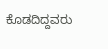ಕೊಡದಿದ್ದವರು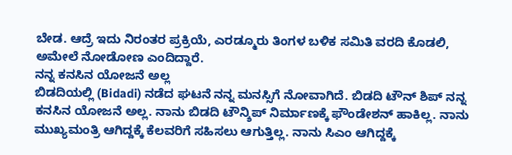ಬೇಡ. ಆದ್ರೆ ಇದು ನಿರಂತರ ಪ್ರಕ್ರಿಯೆ, ಎರಡ್ಮೂರು ತಿಂಗಳ ಬಳಿಕ ಸಮಿತಿ ವರದಿ ಕೊಡಲಿ, ಅಮೇಲೆ ನೋಡೋಣ ಎಂದಿದ್ದಾರೆ.
ನನ್ನ ಕನಸಿನ ಯೋಜನೆ ಅಲ್ಲ
ಬಿಡದಿಯಲ್ಲಿ (Bidadi) ನಡೆದ ಘಟನೆ ನನ್ನ ಮನಸ್ಸಿಗೆ ನೋವಾಗಿದೆ. ಬಿಡದಿ ಟೌನ್ ಶಿಪ್ ನನ್ನ ಕನಸಿನ ಯೋಜನೆ ಅಲ್ಲ. ನಾನು ಬಿಡದಿ ಟೌನ್ಶಿಪ್ ನಿರ್ಮಾಣಕ್ಕೆ ಫೌಂಡೇಶನ್ ಹಾಕಿಲ್ಲ. ನಾನು ಮುಖ್ಯಮಂತ್ರಿ ಆಗಿದ್ದಕ್ಕೆ ಕೆಲವರಿಗೆ ಸಹಿಸಲು ಆಗುತ್ತಿಲ್ಲ. ನಾನು ಸಿಎಂ ಆಗಿದ್ದಕ್ಕೆ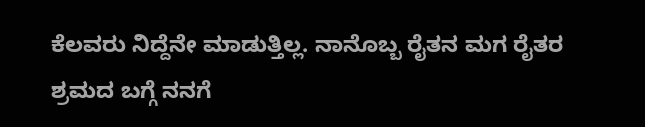ಕೆಲವರು ನಿದ್ದೆನೇ ಮಾಡುತ್ತಿಲ್ಲ. ನಾನೊಬ್ಬ ರೈತನ ಮಗ ರೈತರ ಶ್ರಮದ ಬಗ್ಗೆ ನನಗೆ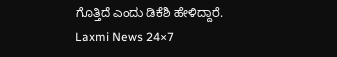ಗೊತ್ತಿದೆ ಎಂದು ಡಿಕೆಶಿ ಹೇಳಿದ್ದಾರೆ.
Laxmi News 24×7